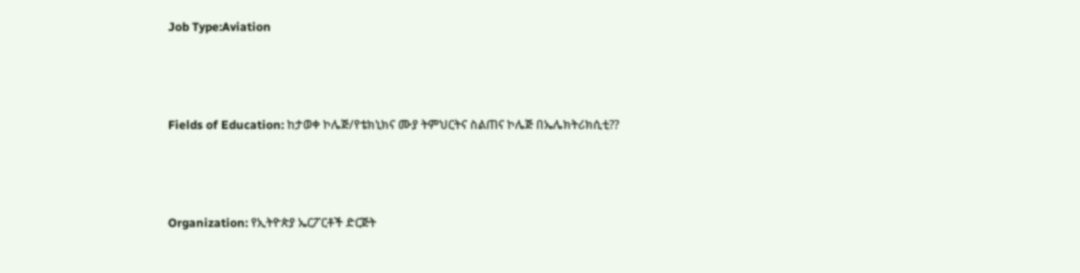Job Type:Aviation



Fields of Education: ከታወቀ ኮሌጅ/የቴክኒክና ሙያ ትምህርትና ስልጠና ኮሌጅ በኤሌክትሪክሲቲ??



Organization: የኢትዮጵያ ኤርፖርቶች ድርጅት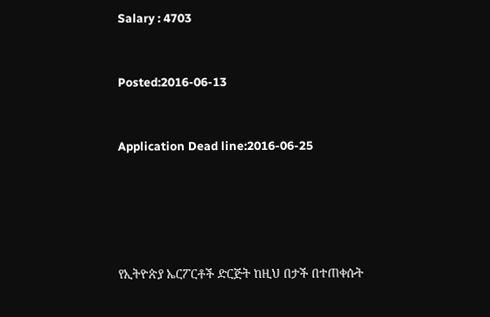Salary : 4703



Posted:2016-06-13



Application Dead line:2016-06-25







የኢትዮጵያ ኤርፖርቶች ድርጅት ከዚህ በታች በተጠቀሱት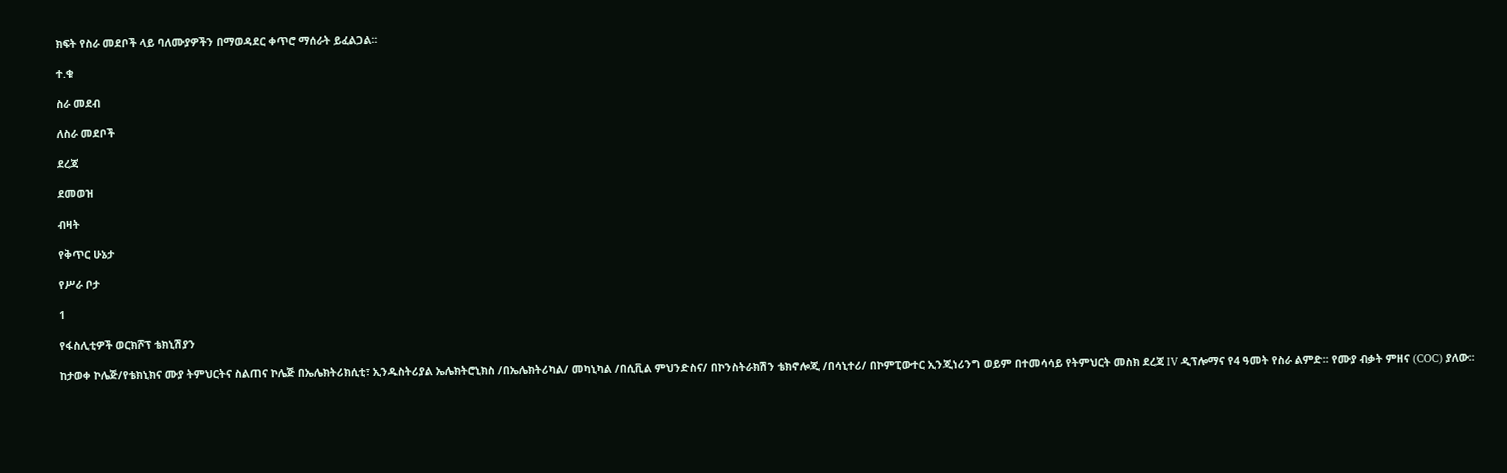ክፍት የስራ መደቦች ላይ ባለሙያዎችን በማወዳደር ቀጥሮ ማሰራት ይፈልጋል፡፡

ተ.ቁ

ስራ መደብ

ለስራ መደቦች

ደረጃ

ደመወዝ

ብዛት

የቅጥር ሁኔታ

የሥራ ቦታ

1

የፋስሊቲዎች ወርክሾፕ ቴክኒሽያን

ከታወቀ ኮሌጅ/የቴክኒክና ሙያ ትምህርትና ስልጠና ኮሌጅ በኤሌክትሪክሲቲ፣ ኢንዱስትሪያል ኤሌክትሮኒክስ /በኤሌክትሪካል/ መካኒካል /በሲቪል ምህንድስና/ በኮንስትራክሽን ቴክኖሎጂ /በሳኒተሪ/ በኮምፒውተር ኢንጂነሪንግ ወይም በተመሳሳይ የትምህርት መስክ ደረጃ IV ዲፕሎማና የ4 ዓመት የስራ ልምድ፡፡ የሙያ ብቃት ምዘና (COC) ያለው፡፡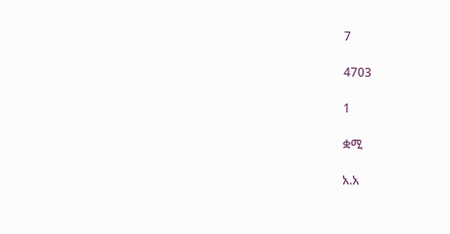7

4703

1

ቋሚ

አ.አ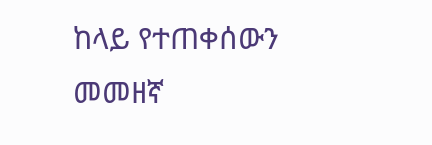ከላይ የተጠቀሰውን መመዘኛ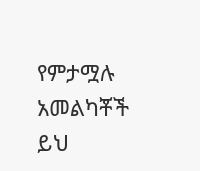የምታሟሉ አመልካቾች ይህ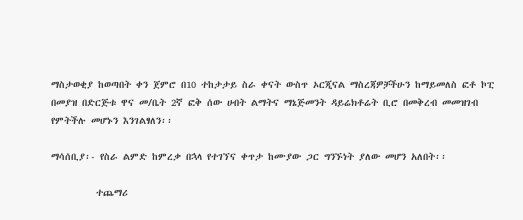ማስታወቂያ ከወጣበት ቀን ጀምሮ በ10 ተከታታይ ስራ ቀናት ውስጥ ኦርጂናል ማስረጃዎቻችሁን ከማይመለስ ፎቶ ኮፒ በመያዝ በድርጅቱ ዋና መ/ቤት 2ኛ ፎቅ ሰው ሀብት ልማትና ማኔጅመንት ዳይሬክቶሬት ቢሮ በመቅረብ መመዝገብ የምትችሉ መሆኑን እንገልፃለን፡፡

ማሳሰቢያ፡- የስራ ልምድ ከምረቃ በኋላ የተገኘና ቀጥታ ከሙያው ጋር ግንኙነት ያለው መሆን አለበት፡፡

         ተጨማሪ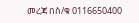መረጃ በስ/ቁ 0116650400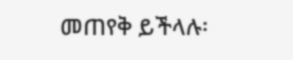መጠየቅ ይችላሉ፡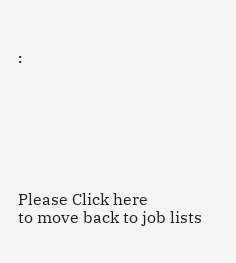፡







Please Click here
to move back to job lists